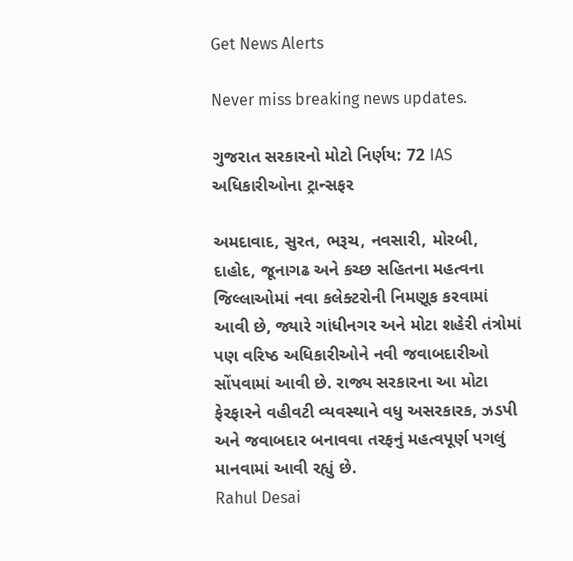Get News Alerts

Never miss breaking news updates.

ગુજરાત સરકારનો મોટો નિર્ણય: 72 IAS અધિકારીઓના ટ્રાન્સફર

અમદાવાદ, સુરત, ભરૂચ, નવસારી, મોરબી, દાહોદ, જૂનાગઢ અને કચ્છ સહિતના મહત્વના જિલ્લાઓમાં નવા કલેક્ટરોની નિમણૂક કરવામાં આવી છે, જ્યારે ગાંધીનગર અને મોટા શહેરી તંત્રોમાં પણ વરિષ્ઠ અધિકારીઓને નવી જવાબદારીઓ સોંપવામાં આવી છે. રાજ્ય સરકારના આ મોટા ફેરફારને વહીવટી વ્યવસ્થાને વધુ અસરકારક, ઝડપી અને જવાબદાર બનાવવા તરફનું મહત્વપૂર્ણ પગલું માનવામાં આવી રહ્યું છે.
Rahul Desai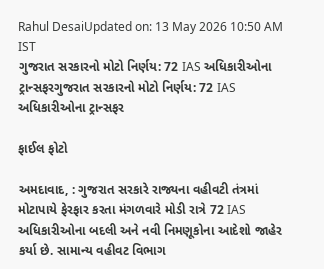Rahul DesaiUpdated on: 13 May 2026 10:50 AM IST
ગુજરાત સરકારનો મોટો નિર્ણય: 72 IAS અધિકારીઓના ટ્રાન્સફરગુજરાત સરકારનો મોટો નિર્ણય: 72 IAS અધિકારીઓના ટ્રાન્સફર

ફાઈલ ફોટો

અમદાવાદ, : ગુજરાત સરકારે રાજ્યના વહીવટી તંત્રમાં મોટાપાયે ફેરફાર કરતા મંગળવારે મોડી રાત્રે 72 IAS અધિકારીઓના બદલી અને નવી નિમણૂકોના આદેશો જાહેર કર્યા છે. સામાન્ય વહીવટ વિભાગ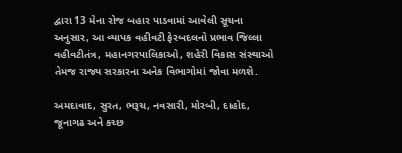દ્વારા 13 મેના રોજ બહાર પાડવામાં આવેલી સૂચના અનુસાર, આ વ્યાપક વહીવટી ફેરબદલનો પ્રભાવ જિલ્લા વહીવટીતંત્ર, મહાનગરપાલિકાઓ, શહેરી વિકાસ સંસ્થાઓ તેમજ રાજ્ય સરકારના અનેક વિભાગોમાં જોવા મળશે.

અમદાવાદ, સુરત, ભરૂચ, નવસારી, મોરબી, દાહોદ, જૂનાગઢ અને કચ્છ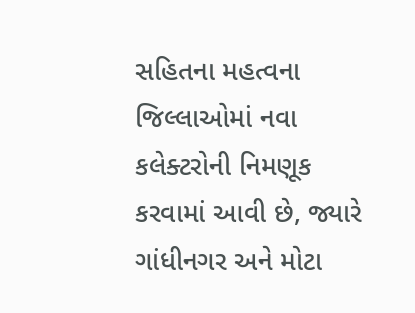સહિતના મહત્વના જિલ્લાઓમાં નવા કલેક્ટરોની નિમણૂક કરવામાં આવી છે, જ્યારે ગાંધીનગર અને મોટા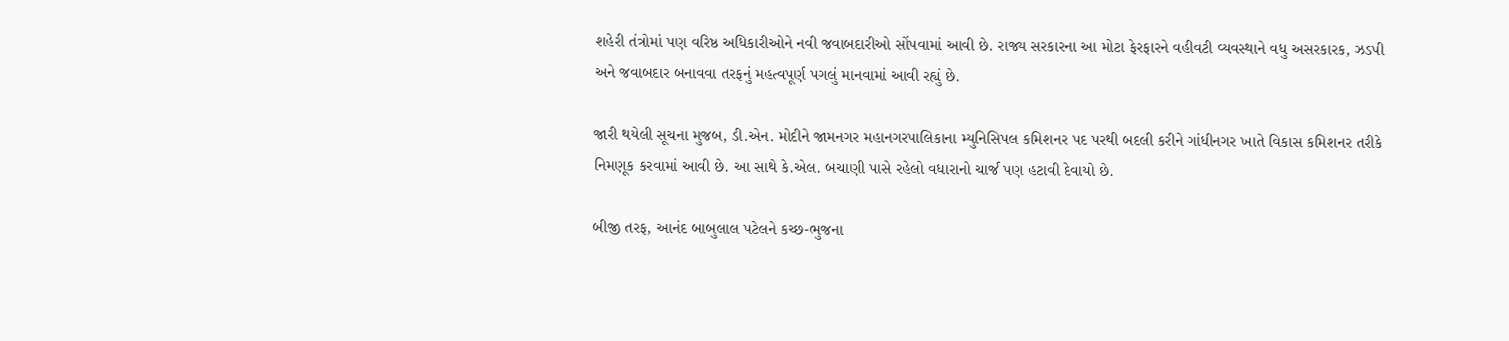શહેરી તંત્રોમાં પણ વરિષ્ઠ અધિકારીઓને નવી જવાબદારીઓ સોંપવામાં આવી છે. રાજ્ય સરકારના આ મોટા ફેરફારને વહીવટી વ્યવસ્થાને વધુ અસરકારક, ઝડપી અને જવાબદાર બનાવવા તરફનું મહત્વપૂર્ણ પગલું માનવામાં આવી રહ્યું છે.

જારી થયેલી સૂચના મુજબ, ડી.એન. મોદીને જામનગર મહાનગરપાલિકાના મ્યુનિસિપલ કમિશનર પદ પરથી બદલી કરીને ગાંધીનગર ખાતે વિકાસ કમિશનર તરીકે નિમણૂક કરવામાં આવી છે. આ સાથે કે.એલ. બચાણી પાસે રહેલો વધારાનો ચાર્જ પણ હટાવી દેવાયો છે.

બીજી તરફ, આનંદ બાબુલાલ પટેલને કચ્છ-ભુજના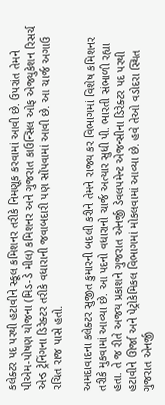કલેક્ટર પદ પરથી હટાવીને સ્કૂલ કમિશનર તરીકે નિમણૂક કરવામાં આવી છે. ઉપરાંત તેમને પીએમ-પોષણ યોજના (મિડ-ડે મીલ) કમિશનર અને ગુજરાત કાઉન્સિલ ઓફ એજ્યુકેશન રિસર્ચ એન્ડ ટ્રેનિંગના ડિરેક્ટર તરીકે વધારાની જવાબદારી પણ સોંપવામાં આવી છે. આ ચાર્જ અગાઉ રચિત રાજ પાસે હતો.

અમદાવાદના કલેક્ટર સુજીત કુમારની બદલી કરીને તેમને રાજ્ય કર વિભાગમાં વિશેષ કમિશનર તરીકે મુકવામાં આવ્યા છે. આ પદનો વધારાનો ચાર્જ અત્યાર સુધી પી. ભારતી સંભાળી રહ્યા હતા. તે જ રીતે અજય પ્રકાશને ગુજરાત એનર્જી ડેવલપમેન્ટ એજન્સીના ડિરેક્ટર પદ પરથી હટાવીને ઊર્જા અને પેટ્રોકેમિકલ વિભાગમાં મોકલવામાં આવ્યા છે. હવે તેઓ વડોદરા સ્થિત ગુજરાત એનર્જી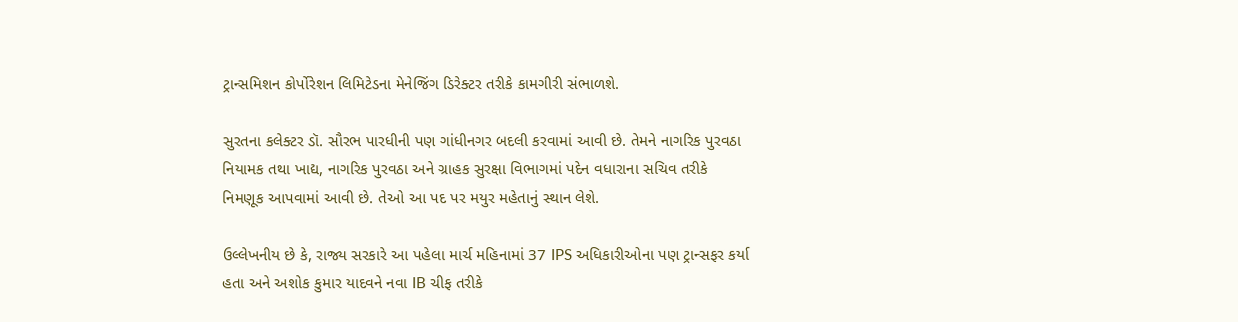ટ્રાન્સમિશન કોર્પોરેશન લિમિટેડના મેનેજિંગ ડિરેક્ટર તરીકે કામગીરી સંભાળશે.

સુરતના કલેક્ટર ડૉ. સૌરભ પારધીની પણ ગાંધીનગર બદલી કરવામાં આવી છે. તેમને નાગરિક પુરવઠા નિયામક તથા ખાદ્ય, નાગરિક પુરવઠા અને ગ્રાહક સુરક્ષા વિભાગમાં પદેન વધારાના સચિવ તરીકે નિમણૂક આપવામાં આવી છે. તેઓ આ પદ પર મયુર મહેતાનું સ્થાન લેશે.

ઉલ્લેખનીય છે કે, રાજ્ય સરકારે આ પહેલા માર્ચ મહિનામાં 37 IPS અધિકારીઓના પણ ટ્રાન્સફર કર્યા હતા અને અશોક કુમાર યાદવને નવા IB ચીફ તરીકે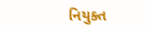નિયુક્ત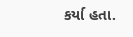કર્યા હતા.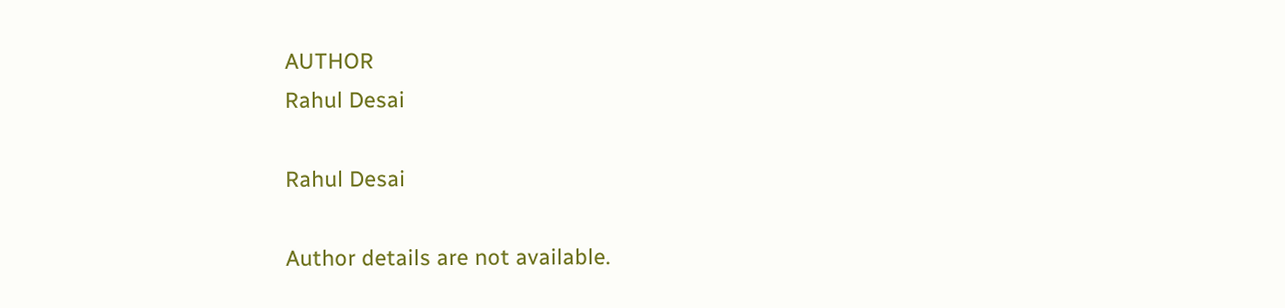AUTHOR
Rahul Desai

Rahul Desai

Author details are not available.